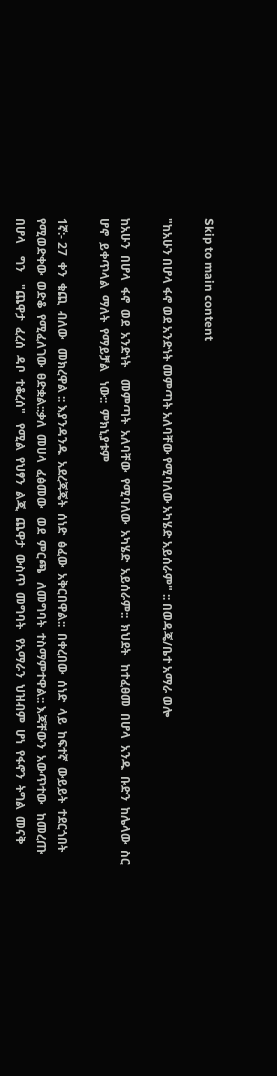Skip to main content

"ከአሁን በሆላ ፋኖ ወደ አንድነት መምጣት አለባቸው የሚባለው አካሄድ አይሰራም" :: በወዳጄ/ቤተ አማራ ወሎ

ከአሁን  በሆላ  ፋኖ  ወደ  አንድነት    መምጣት  አለባቸው  የሚባለው  አካሄድ  አይሰራም::  ክህደት   ከተፈፀመ  በሆላ  አንዱ  ቡድን  ከሌላው  ስር  ሆኖ  ይቀጥላል  ማለት  የማይቻል   ነው::  ምክኒያቱም

1ኛ:- 27  ቀን  ቁጪ  ብለው   መክረዋል :: እያንዳንዱ  አደረጃጄት  ሰነድ  ፅፈው  አቅርበዋል::  በቀረበው  ሰነድ  ላይ  ከፍተኛ  ውይይት  ተደርጎበት  የሚወድቀው  ወድቆ  የሚፈለገው  ፀድቋል::ቃለ  መሀላ  ፈፅመው   ወደ  ምርጫ   ለመግባት  ተስማምተዋል:: እጃቸውን  አውጥተው   ከመረጡ  በሆላ    ግን    "ጨዋታ  ፈረሰ  ዳቦ  ተቆረሰ"   የሚል  የህፃን  ልጂ  ጨዋታ  ውስጥ  መግባት   የአማራን  ህዝብም  ሆነ  የፋኖን  ትግል  መናቅ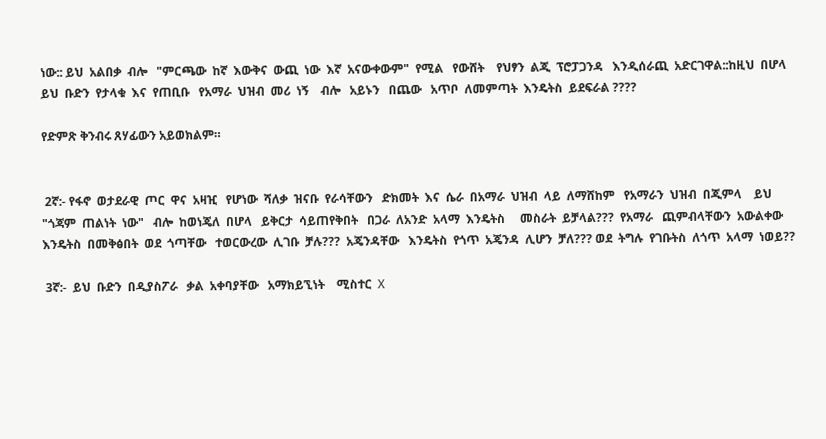ነው:: ይህ  አልበቃ  ብሎ   "ምርጫው  ከኛ  እውቅና  ውጪ  ነው  እኛ  አናውቀውም"  የሚል   የውሸት    የህፃን  ልጂ  ፕሮፓጋንዳ   እንዲሰራጪ  አድርገዋል::ከዚህ  በሆላ   ይህ  ቡድን  የታላቁ  እና  የጠቢቡ   የአማራ  ህዝብ  መሪ  ነኝ    ብሎ   አይኑን   በጨው   አጥቦ  ለመምጣት  እንዴትስ  ይደፍራል ????

የድምጽ ቅንብሩ ጸሃፊውን አይወክልም።


 2ኛ:- የፋኖ  ወታደራዊ  ጦር  ዋና  አዛዢ   የሆነው  ሻለቃ  ዝናቡ  የራሳቸውን   ድክመት  እና  ሴራ  በአማራ  ህዝብ  ላይ  ለማሸከም   የአማራን  ህዝብ  በጂምላ    ይህ   "ጎጃም  ጠልነት  ነው"   ብሎ  ከወነጄለ  በሆላ   ይቅርታ  ሳይጠየቅበት   በጋራ  ለአንድ  አላማ  እንዴትስ     መስራት  ይቻላል???  የአማራ   ጪምብላቸውን  አውልቀው  እንዴትስ  በመቅፅበት  ወደ  ጎጣቸው   ተወርውረው  ሊገቡ  ቻሉ???  አጄንዳቸው   እንዴትስ  የጎጥ  አጄንዳ  ሊሆን  ቻለ??? ወደ  ትግሉ  የገቡትስ  ለጎጥ  አላማ  ነወይ??

 3ኛ:-  ይህ  ቡድን  በዲያስፖራ   ቃል  አቀባያቸው   አማክይኚነት    ሚስተር  X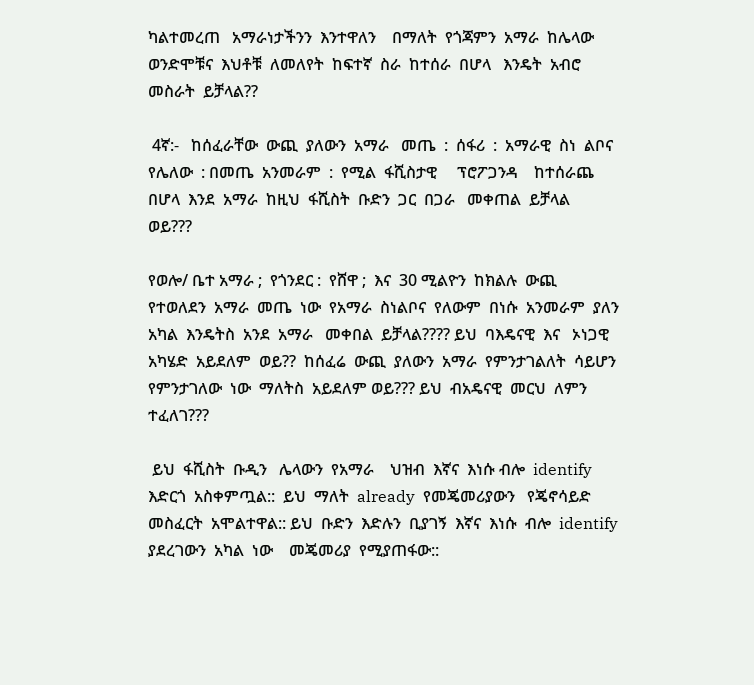ካልተመረጠ   አማራነታችንን  እንተዋለን    በማለት  የጎጃምን  አማራ  ከሌላው  ወንድሞቹና  እህቶቹ  ለመለየት  ከፍተኛ  ስራ  ከተሰራ  በሆላ   እንዴት  አብሮ  መስራት  ይቻላል??

 4ኛ:-   ከሰፈራቸው  ውጪ  ያለውን  አማራ   መጤ  :  ሰፋሪ  :  አማራዊ  ስነ  ልቦና  የሌለው  : በመጤ  አንመራም  :  የሚል  ፋሺስታዊ     ፕሮፖጋንዳ    ከተሰራጨ  በሆላ  እንደ  አማራ  ከዚህ  ፋሺስት  ቡድን  ጋር  በጋራ   መቀጠል  ይቻላል  ወይ???

የወሎ/ ቤተ አማራ ;  የጎንደር :  የሸዋ ;  እና  30 ሚልዮን  ከክልሉ  ውጪ  የተወለደን  አማራ  መጤ  ነው  የአማራ  ስነልቦና  የለውም  በነሱ  አንመራም  ያለን  አካል  እንዴትስ  አንደ  አማራ   መቀበል  ይቻላል???? ይህ  ባእዴናዊ  እና   ኦነጋዊ  አካሄድ  አይደለም  ወይ??  ከሰፈሬ  ውጪ  ያለውን  አማራ  የምንታገልለት  ሳይሆን  የምንታገለው  ነው  ማለትስ  አይደለም ወይ??? ይህ  ብአዴናዊ  መርህ  ለምን  ተፈለገ???

 ይህ  ፋሺስት  ቡዲን   ሌላውን  የአማራ    ህዝብ  እኛና  እነሱ ብሎ  identify   እድርጎ  አስቀምጧል::  ይህ  ማለት  already  የመጄመሪያውን   የጄኖሳይድ    መስፈርት  አሞልተዋል:: ይህ  ቡድን  እድሉን  ቢያገኝ  እኛና  እነሱ  ብሎ  identify ያደረገውን  አካል  ነው    መጄመሪያ  የሚያጠፋው::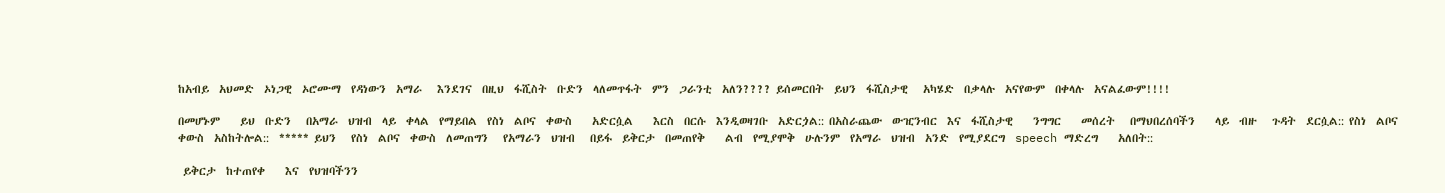ከአብይ  አህመድ  ኦነጋዊ  ኦሮሙማ  የዳነውን  አማራ   እንደገና  በዚህ  ፋሺስት  ቡድን  ላለመጥፋት  ምን  ጋራንቲ  አለን???? ይሰመርበት  ይህን  ፋሺስታዊ   አካሄድ  በቃላሉ  አናየውም  በቀላሉ  አናልፈውም!!!!

በመሆኑም    ይህ  ቡድን   በአማራ  ህዝብ  ላይ  ቀላል  የማይበል  የስነ  ልቦና  ቀውስ    አድርሷል    እርስ  በርሱ  እንዲወዛገቡ  አድርጏል:: በአስራጨው  ውዢንብር  እና  ፋሺስታዊ    ንግግር    መሰረት   በማህበረሰባችን    ላይ  ብዙ   ጉዳት  ደርሷል:: የስነ  ልቦና  ቀውስ  አስከትሎል::  ***** ይህን   የስነ  ልቦና  ቀውስ  ለመጠግን   የአማራን  ህዝብ   በይፋ  ይቅርታ  በመጠየቅ    ልብ  የሚያሞቅ  ሁሉንም  የአማራ  ህዝብ  አንድ  የሚያደርግ  speech ማድረግ    አለበት::

 ይቅርታ  ከተጠየቀ    እና  የህዝባችንን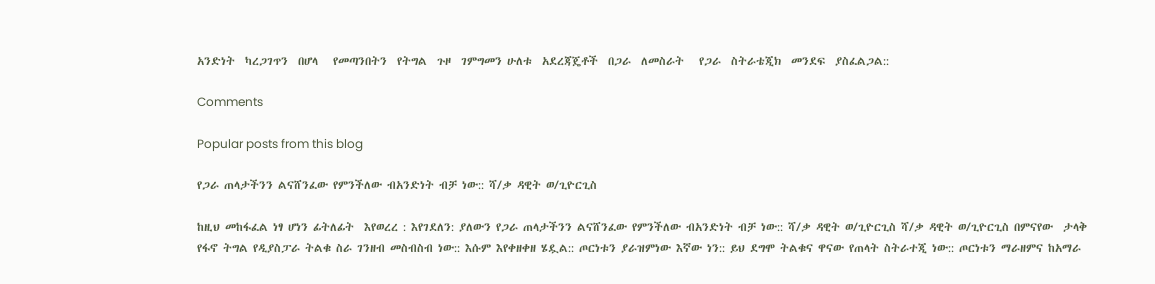አንድነት  ካረጋገጥን  በሆላ   የመጣንበትን  የትግል  ጉዞ  ገምግመን ሁለቱ  አደረጃጄቶች  በጋራ  ለመስራት   የጋራ  ስትራቴጂክ  መንደፍ  ያስፈልጋል::

Comments

Popular posts from this blog

የጋራ ጠላታችንን ልናሸንፈው የምንችለው ብአንድነት ብቻ ነው:: ሻ/ቃ ዳዊት ወ/ጊዮርጊስ

ከዚህ መከፋፈል ነፃ ሆነን ፊትለፊት  እየወረረ : እየገደለን: ያለውን የጋራ ጠላታችንን ልናሸንፈው የምንችለው ብአንድነት ብቻ ነው:: ሻ/ቃ ዳዊት ወ/ጊዮርጊስ ሻ/ቃ ዳዊት ወ/ጊዮርጊስ በምናየው  ታላቅ  የፋኖ ትግል የዲያስፓራ ትልቁ ስራ ገንዘብ መስብስብ ነው:: እሱም እየቀዘቀዘ ሄዷል:: ጦርነቱን ያራዝምነው እኛው ነን:: ይህ ደግሞ ትልቁና ዋናው የጠላት ስትራተጂ ነው:: ጦርነቱን ማራዘምና ከአማራ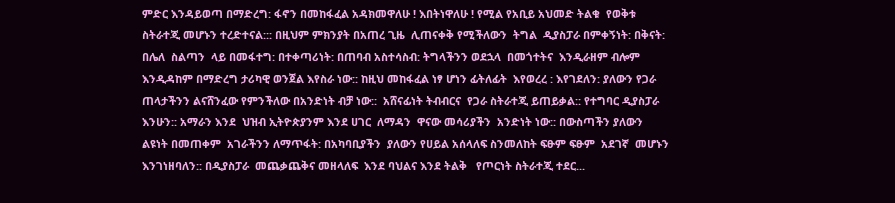ምድር እንዳይወጣ በማድረግ: ፋኖን በመከፋፈል አዳክመዋለሁ ! እበትነዋለሁ ! የሚል የአቢይ አህመድ ትልቁ  የወቅቱ ስትራተጂ መሆኑን ተረድተናል::: በዚህም ምክንያት በአጠረ ጊዜ  ሊጠናቀቅ የሚችለውን  ትግል  ዲያስፓራ በምቀኝነት: በቅናት: በሌለ  ስልጣን  ላይ በመፋተግ: በተቀጣሪነት: በጠባብ አስተሳስብ: ትግላችንን ወደኋላ  በመጎተትና  እንዲራዘም ብሎም እንዲዳከም በማድረግ ታሪካዊ ወንጀል እየስራ ነው:: ከዚህ መከፋፈል ነፃ ሆነን ፊትለፊት  እየወረረ : እየገደለን: ያለውን የጋራ ጠላታችንን ልናሸንፈው የምንችለው በአንድነት ብቻ ነው::  አሸናፊነት ትብብርና  የጋራ ስትራተጂ ይጠይቃል:: የተግባር ዲያስፓራ እንሁን:: አማራን እንደ  ህዝብ ኢትዮጵያንም እንደ ሀገር  ለማዳን  ዋናው መሳሪያችን  አንድነት ነው:: በውስጣችን ያለውን ልዩነት በመጠቀም  አገራችንን ለማጥፋት: በአካባቢያችን  ያለውን የሀይል አሰላለፍ ስንመለከት ፍፁም ፍፁም  አደገኛ  መሆኑን እንገነዘባለን:: በዲያስፓራ  መጨቃጨቅና መዘላለፍ  እንደ ባህልና እንደ ትልቅ   የጦርነት ስትራተጂ ተደር...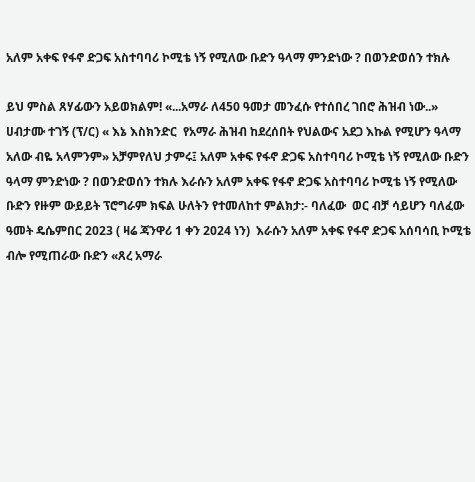አለም አቀፍ የፋኖ ድጋፍ አስተባባሪ ኮሚቴ ነኝ የሚለው ቡድን ዓላማ ምንድነው ? በወንድወሰን ተክሉ

ይህ ምስል ጸሃፊውን አይወክልም! «...አማራ ለ450 ዓመታ መንፈሱ የተሰበረ ገበሮ ሕዝብ ነው..» ሀብታሙ ተገኝ (ፕ/ር) « እኔ እስክንድር  የአማራ ሕዝብ ከደረሰበት የህልውና አደጋ እኩል የሚሆን ዓላማ አለው ብዬ አላምንም» አቻምየለህ ታምሩ፤ አለም አቀፍ የፋኖ ድጋፍ አስተባባሪ ኮሚቴ ነኝ የሚለው ቡድን ዓላማ ምንድነው ? በወንድወሰን ተክሉ እራሱን አለም አቀፍ የፋኖ ድጋፍ አስተባባሪ ኮሚቴ ነኝ የሚለው ቡድን የዙም ውይይት ፕሮግራም ክፍል ሁለትን የተመለከተ ምልክታ:- ባለፈው  ወር ብቻ ሳይሆን ባለፈው ዓመት ዴሴምበር 2023 ( ዛሬ ጃንዋሪ 1 ቀን 2024 ነን)  እራሱን አለም አቀፍ የፋኖ ድጋፍ አሰባሳቢ ኮሚቴ ብሎ የሚጠራው ቡድን «ጸረ አማራ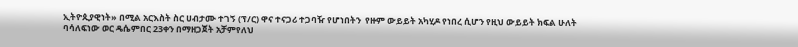ኢትዮጲያዊነት» በሚል አርእስት ስር ሀብታሙ ተገኝ (ፕ/ር) ዋና ተናጋሪ ተጋባዥ የሆነበትን  የዙም ውይይት አካሂዶ የነበረ ሲሆን የዚህ ውይይት ክፍል ሁለት  ባሳለፍነው ወር ዴሴምበር 23ቀን በማዘጋጀት አቻምየለህ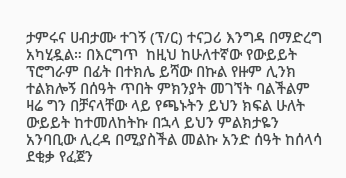ታምሩና ሀብታሙ ተገኝ (ፕ/ር) ተናጋሪ እንግዳ በማድረግ አካሂዷል። በእርግጥ  ከዚህ ከሁለተኛው የውይይት ፕሮግራም በፊት በተክሌ ይሻው በኩል የዙም ሊንክ ተልክሎኝ በሰዓት ጥበት ምክንያት መገኘት ባልችልም ዛሬ ግን በቻናላቸው ላይ የጫኑትን ይህን ክፍል ሁለት ውይይት ከተመለከትኩ በኋላ ይህን ምልክታዬን  አንባቢው ሊረዳ በሚያስችል መልኩ አንድ ሰዓት ከሰላሳ ደቂቃ የፈጀን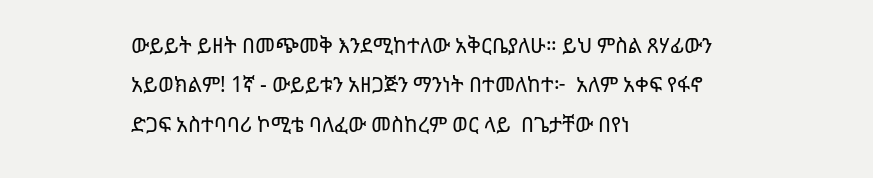ውይይት ይዘት በመጭመቅ እንደሚከተለው አቅርቤያለሁ። ይህ ምስል ጸሃፊውን አይወክልም! 1ኛ - ውይይቱን አዘጋጅን ማንነት በተመለከተ፦  አለም አቀፍ የፋኖ ድጋፍ አስተባባሪ ኮሚቴ ባለፈው መስከረም ወር ላይ  በጌታቸው በየነ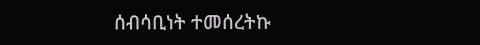ሰብሳቢነት ተመሰረትኩ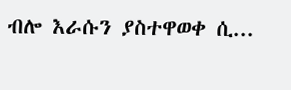ብሎ እራሱን ያስተዋወቀ ሲ...